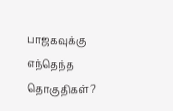பாஜகவுக்கு எந்தெந்த தொகுதிகள்?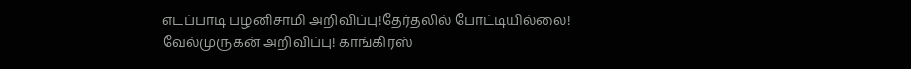எடப்பாடி பழனிசாமி அறிவிப்பு!தேர்தலில் போட்டியில்லை! வேல்முருகன் அறிவிப்பு! காங்கிரஸ்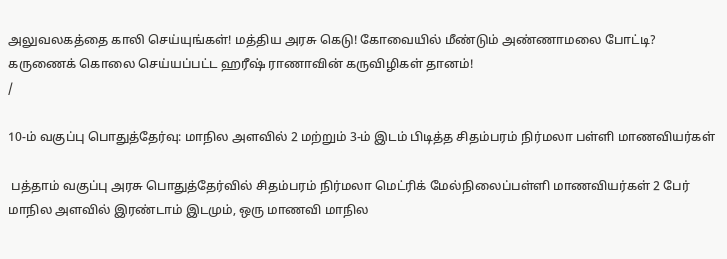அலுவலகத்தை காலி செய்யுங்கள்! மத்திய அரசு கெடு! கோவையில் மீண்டும் அண்ணாமலை போட்டி? கருணைக் கொலை செய்யப்பட்ட ஹரீஷ் ராணாவின் கருவிழிகள் தானம்!
/

10-ம் வகுப்பு பொதுத்தேர்வு: மாநில அளவில் 2 மற்றும் 3-ம் இடம் பிடித்த சிதம்பரம் நிர்மலா பள்ளி மாணவியர்கள்

 பத்தாம் வகுப்பு அரசு பொதுத்தேர்வில் சிதம்பரம் நிர்மலா மெட்ரிக் மேல்நிலைப்பள்ளி மாணவியர்கள் 2 பேர் மாநில அளவில் இரண்டாம் இடமும், ஒரு மாணவி மாநில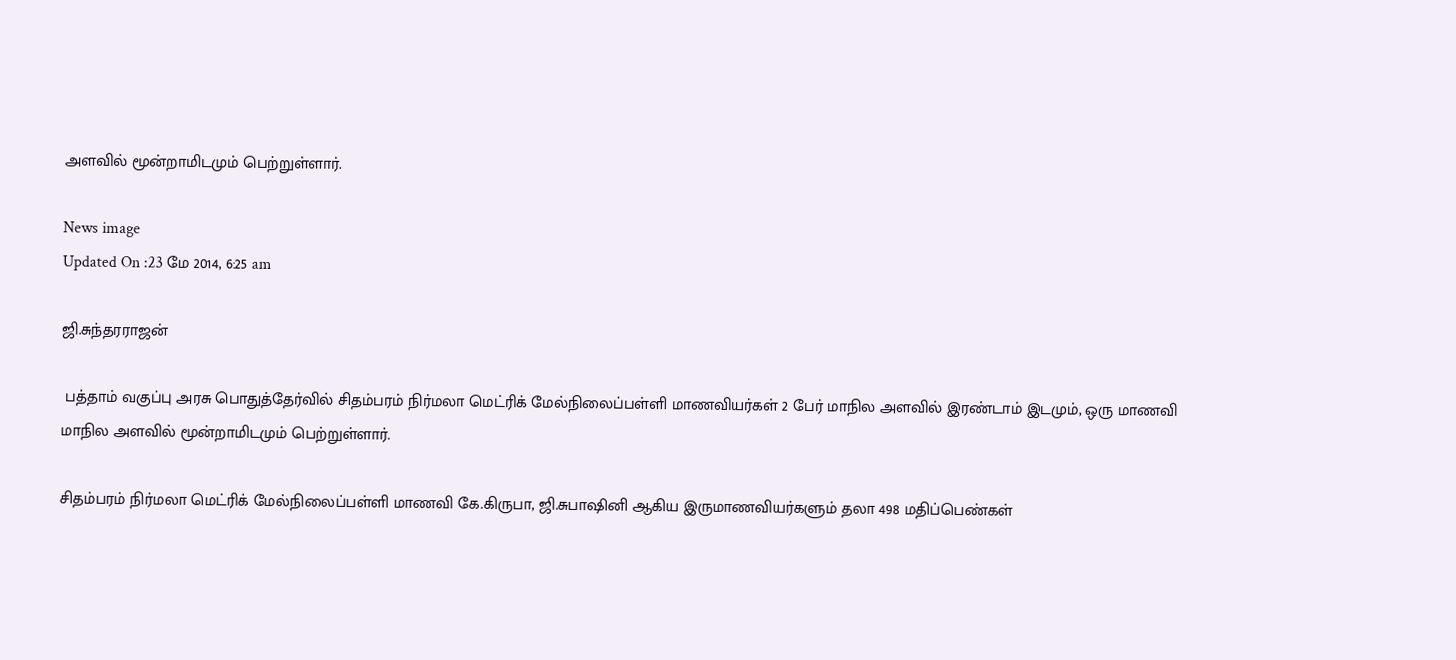அளவில் மூன்றாமிடமும் பெற்றுள்ளார்.

News image
Updated On :23 மே 2014, 6:25 am

ஜி.சுந்தரராஜன்

 பத்தாம் வகுப்பு அரசு பொதுத்தேர்வில் சிதம்பரம் நிர்மலா மெட்ரிக் மேல்நிலைப்பள்ளி மாணவியர்கள் 2 பேர் மாநில அளவில் இரண்டாம் இடமும், ஒரு மாணவி மாநில அளவில் மூன்றாமிடமும் பெற்றுள்ளார்.

சிதம்பரம் நிர்மலா மெட்ரிக் மேல்நிலைப்பள்ளி மாணவி கே.கிருபா, ஜி.சுபாஷினி ஆகிய இருமாணவியர்களும் தலா 498 மதிப்பெண்கள்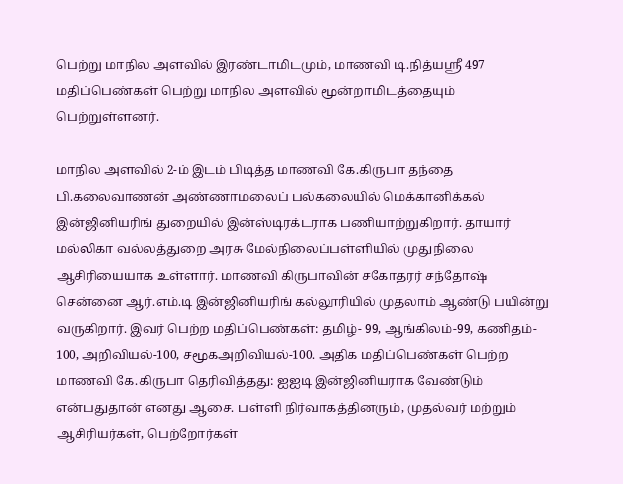பெற்று மாநில அளவில் இரண்டாமிடமும், மாணவி டி.நித்யஸ்ரீ 497 மதிப்பெண்கள் பெற்று மாநில அளவில் மூன்றாமிடத்தையும் பெற்றுள்ளனர்.

மாநில அளவில் 2-ம் இடம் பிடித்த மாணவி கே.கிருபா தந்தை பி.கலைவாணன் அண்ணாமலைப் பல்கலையில் மெக்கானிக்கல் இன்ஜினியரிங் துறையில் இன்ஸ்டிரக்டராக பணியாற்றுகிறார். தாயார் மல்லிகா வல்லத்துறை அரசு மேல்நிலைப்பள்ளியில் முதுநிலை ஆசிரியையாக உள்ளார். மாணவி கிருபாவின் சகோதரர் சந்தோஷ் சென்னை ஆர்.எம்.டி இன்ஜினியரிங் கல்லூரியில் முதலாம் ஆண்டு பயின்று வருகிறார். இவர் பெற்ற மதிப்பெண்கள்: தமிழ்- 99, ஆங்கிலம்-99, கணிதம்- 100, அறிவியல்-100, சமூகஅறிவியல்-100. அதிக மதிப்பெண்கள் பெற்ற மாணவி கே.கிருபா தெரிவித்தது: ஐஐடி இன்ஜினியராக வேண்டும் என்பதுதான் எனது ஆசை. பள்ளி நிர்வாகத்தினரும், முதல்வர் மற்றும் ஆசிரியர்கள், பெற்றோர்கள்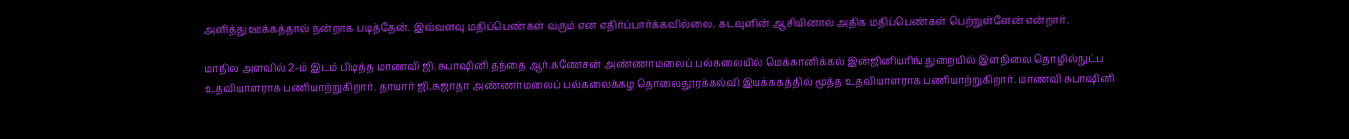அளித்து ஊக்கத்தால் நன்றாக படித்தேன். இவ்வளவு மதிப்பெண்கள் வரும் என எதிர்ப்பார்க்கவில்லை. கடவுளின் ஆசியினால் அதிக மதிப்பெண்கள் பெற்றுள்ளேன் என்றார்.

மாநில அளவில் 2-ம் இடம் பிடித்த மாணவி ஜி.சுபாஷினி தந்தை ஆர்.கணேசன் அண்ணாமலைப் பல்கலையில் மெக்கானிக்கல் இன்ஜினியரிங் துறையில் இளநிலை தொழில்நுட்ப உதவியாளராக பணியாற்றுகிறார். தாயார் ஜி.சுஜாதா அண்ணாமலைப் பல்கலைக்கழ தொலைதூரக்கல்வி இயக்ககத்தில் மூத்த உதவியாளராக பணியாற்றுகிறார். மாணவி சுபாஷினி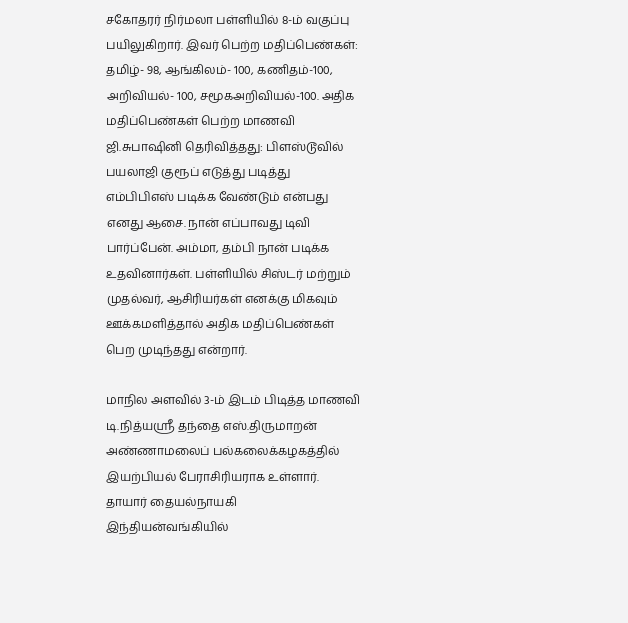சகோதரர் நிர்மலா பள்ளியில் 8-ம் வகுப்பு பயிலுகிறார். இவர் பெற்ற மதிப்பெண்கள்: தமிழ்- 98, ஆங்கிலம்- 100, கணிதம்-100, அறிவியல்- 100, சமூகஅறிவியல்-100. அதிக மதிப்பெண்கள் பெற்ற மாணவி ஜி.சுபாஷினி தெரிவித்தது: பிளஸ்டூவில் பயலாஜி குரூப் எடுத்து படித்து எம்பிபிஎஸ் படிக்க வேண்டும் என்பது எனது ஆசை. நான் எப்பாவது டிவி பார்ப்பேன். அம்மா, தம்பி நான் படிக்க உதவினார்கள். பள்ளியில் சிஸ்டர் மற்றும் முதல்வர், ஆசிரியர்கள் எனக்கு மிகவும் ஊக்கமளித்தால் அதிக மதிப்பெண்கள் பெற முடிந்தது என்றார்.

மாநில அளவில் 3-ம் இடம் பிடித்த மாணவி டி.நித்யஸ்ரீ தந்தை எஸ்.திருமாறன் அண்ணாமலைப் பல்கலைக்கழகத்தில் இயற்பியல் பேராசிரியராக உள்ளார். தாயார் தையல்நாயகி இந்தியன்வங்கியில்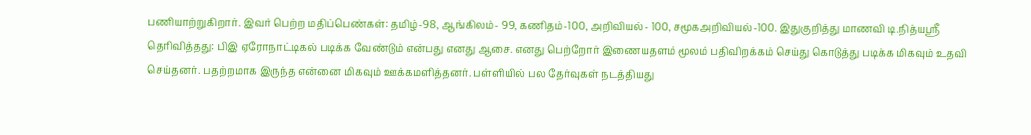பணியாற்றுகிறார். இவர் பெற்ற மதிப்பெண்கள்: தமிழ்-98, ஆங்கிலம்- 99, கணிதம்-100, அறிவியல்- 100, சமூகஅறிவியல்-100. இதுகுறித்து மாணவி டி.நித்யஸ்ரீ தெரிவித்தது: பிஇ ஏரோநாட்டிகல் படிக்க வேண்டும் என்பது எனது ஆசை. எனது பெற்றோர் இணையதளம் மூலம் பதிவிறக்கம் செய்து கொடுத்து படிக்க மிகவும் உதவி செய்தனர். பதற்றமாக இருந்த என்னை மிகவும் ஊக்கமளித்தனர். பள்ளியில் பல தேர்வுகள் நடத்தியது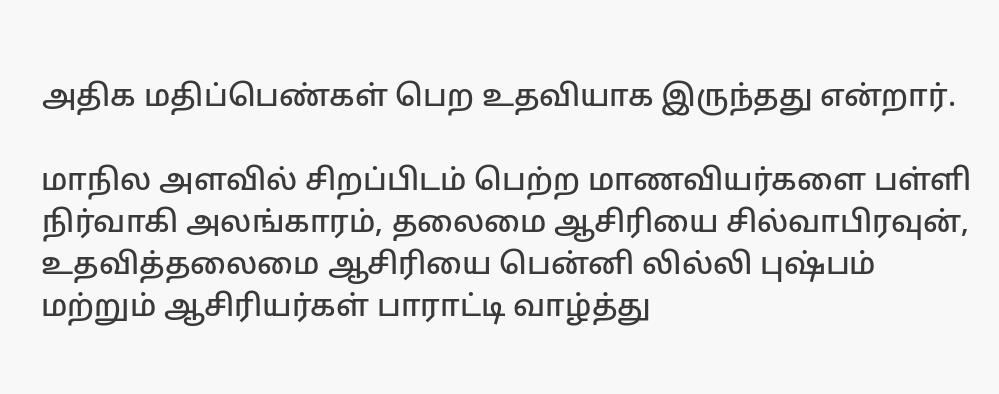அதிக மதிப்பெண்கள் பெற உதவியாக இருந்தது என்றார்.

மாநில அளவில் சிறப்பிடம் பெற்ற மாணவியர்களை பள்ளி நிர்வாகி அலங்காரம், தலைமை ஆசிரியை சில்வாபிரவுன், உதவித்தலைமை ஆசிரியை பென்னி லில்லி புஷ்பம் மற்றும் ஆசிரியர்கள் பாராட்டி வாழ்த்து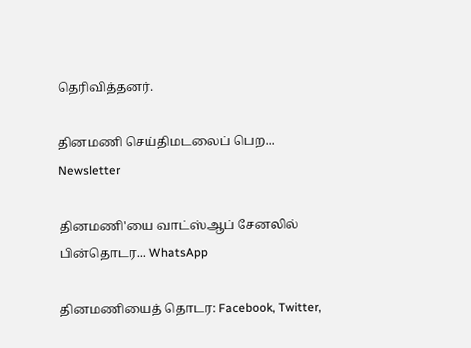தெரிவித்தனர்.

தினமணி செய்திமடலைப் பெற... Newsletter

தினமணி'யை வாட்ஸ்ஆப் சேனலில் பின்தொடர... WhatsApp

தினமணியைத் தொடர: Facebook, Twitter,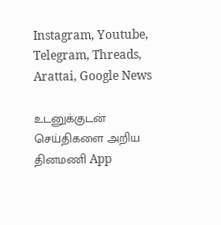Instagram, Youtube, Telegram, Threads, Arattai, Google News

உடனுக்குடன் செய்திகளை அறிய தினமணி App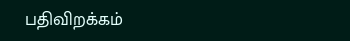பதிவிறக்கம்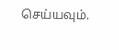செய்யவும்.